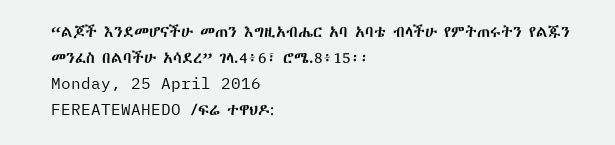“ልጆች እንደመሆናችሁ መጠን እግዚአብሔር አባ አባቴ ብላችሁ የምትጠሩትን የልጁን መንፈስ በልባችሁ አሳደረ” ገላ.4፥6፣ ሮሜ.8፥15፡፡
Monday, 25 April 2016
FEREATEWAHEDO /ፍሬ ተዋህዶ: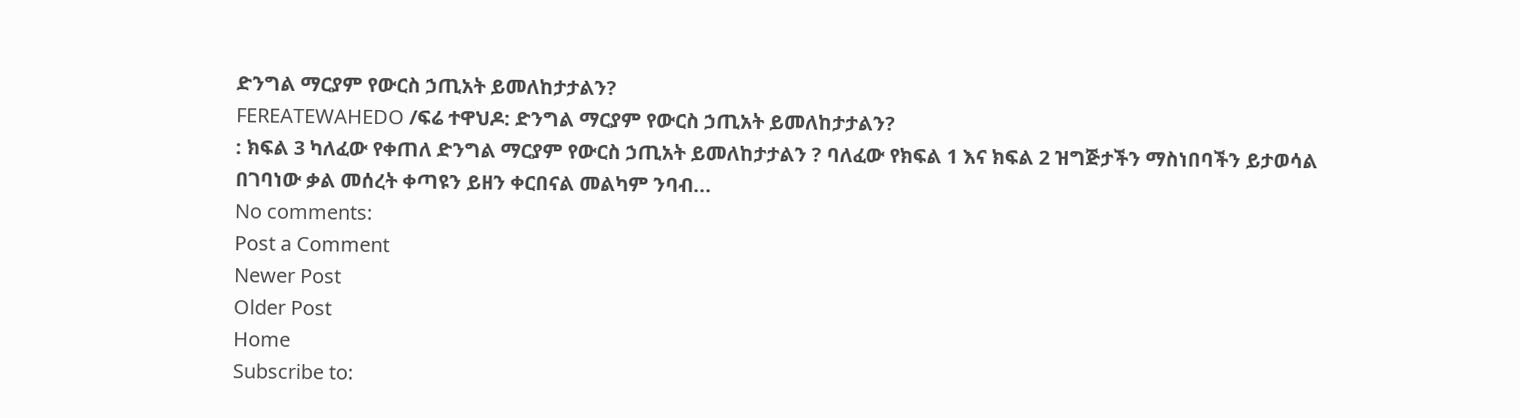ድንግል ማርያም የውርስ ኃጢአት ይመለከታታልን?
FEREATEWAHEDO /ፍሬ ተዋህዶ: ድንግል ማርያም የውርስ ኃጢአት ይመለከታታልን?
: ክፍል 3 ካለፈው የቀጠለ ድንግል ማርያም የውርስ ኃጢአት ይመለከታታልን ? ባለፈው የክፍል 1 እና ክፍል 2 ዝግጅታችን ማስነበባችን ይታወሳል በገባነው ቃል መሰረት ቀጣዩን ይዘን ቀርበናል መልካም ንባብ...
No comments:
Post a Comment
Newer Post
Older Post
Home
Subscribe to: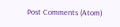Post Comments (Atom)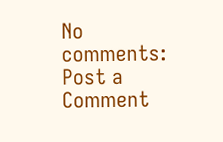No comments:
Post a Comment